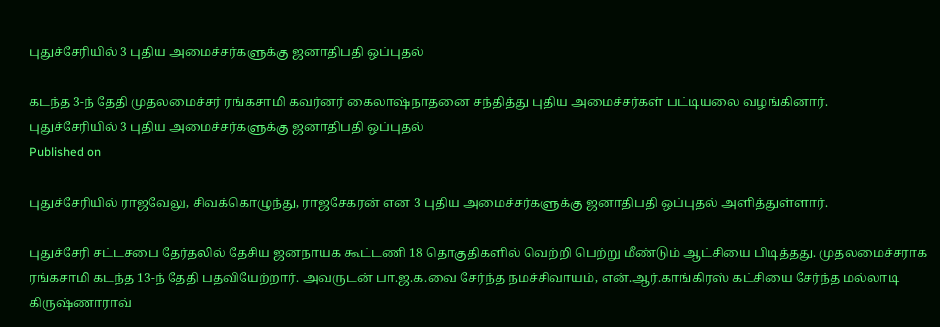புதுச்சேரியில் 3 புதிய அமைச்சர்களுக்கு ஜனாதிபதி ஒப்புதல்

கடந்த 3-ந் தேதி முதலமைச்சர் ரங்கசாமி கவர்னர் கைலாஷ்நாதனை சந்தித்து புதிய அமைச்சர்கள் பட்டியலை வழங்கினார்.
புதுச்சேரியில் 3 புதிய அமைச்சர்களுக்கு ஜனாதிபதி ஒப்புதல்
Published on

புதுச்சேரியில் ராஜவேலு, சிவக்கொழுந்து, ராஜசேகரன் என 3 புதிய அமைச்சர்களுக்கு ஜனாதிபதி ஒப்புதல் அளித்துள்ளார்.

புதுச்சேரி சட்டசபை தேர்தலில் தேசிய ஜனநாயக கூட்டணி 18 தொகுதிகளில் வெற்றி பெற்று மீண்டும் ஆட்சியை பிடித்தது. முதலமைச்சராக ரங்கசாமி கடந்த 13-ந் தேதி பதவியேற்றார். அவருடன் பா.ஜ.க.வை சேர்ந்த நமச்சிவாயம், என்.ஆர்.காங்கிரஸ் கட்சியை சேர்ந்த மல்லாடி கிருஷ்ணாராவ்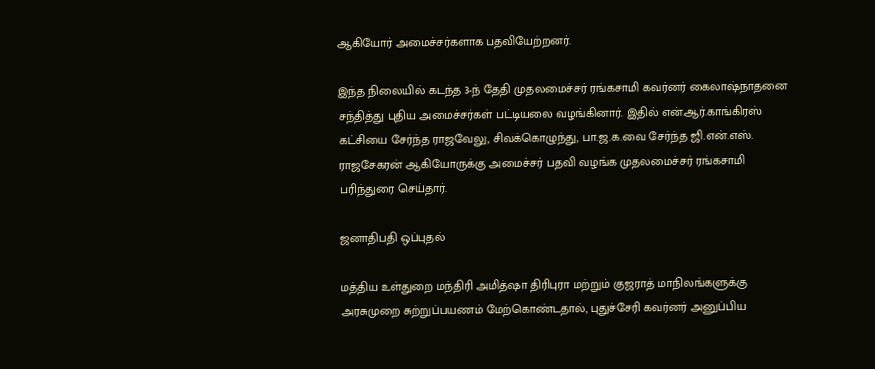ஆகியோர் அமைச்சர்களாக பதவியேற்றனர்.

இந்த நிலையில் கடந்த 3-ந் தேதி முதலமைச்சர் ரங்கசாமி கவர்னர் கைலாஷ்நாதனை சந்தித்து புதிய அமைச்சர்கள் பட்டியலை வழங்கினார். இதில் என்.ஆர்.காங்கிரஸ் கட்சியை சேர்ந்த ராஜவேலு, சிவக்கொழுந்து, பா.ஜ.க.வை சேர்ந்த ஜி.என்.எஸ். ராஜசேகரன் ஆகியோருக்கு அமைச்சர் பதவி வழங்க முதலமைச்சர் ரங்கசாமி பரிந்துரை செய்தார்.

ஜனாதிபதி ஒப்புதல்

மத்திய உள்துறை மந்திரி அமித்ஷா திரிபுரா மற்றும் குஜராத் மாநிலங்களுக்கு அரசுமுறை சுற்றுப்பயணம் மேற்கொண்டதால், புதுச்சேரி கவர்னர் அனுப்பிய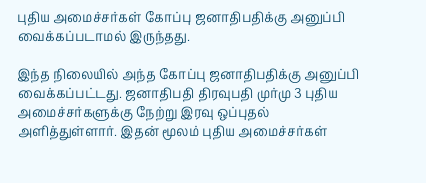புதிய அமைச்சர்கள் கோப்பு ஜனாதிபதிக்கு அனுப்பி வைக்கப்படாமல் இருந்தது.

இந்த நிலையில் அந்த கோப்பு ஜனாதிபதிக்கு அனுப்பி வைக்கப்பட்டது. ஜனாதிபதி திரவுபதி முர்மு 3 புதிய அமைச்சர்களுக்கு நேற்று இரவு ஒப்புதல் அளித்துள்ளார். இதன் மூலம் புதிய அமைச்சர்கள்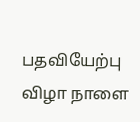பதவியேற்பு விழா நாளை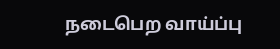நடைபெற வாய்ப்பு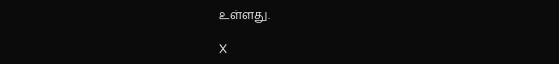உள்ளது.

X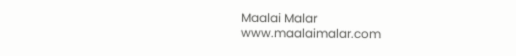Maalai Malar
www.maalaimalar.com